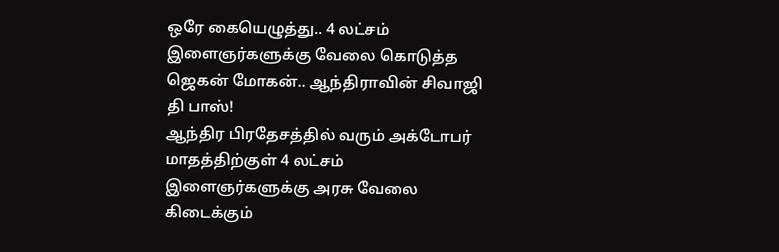ஒரே கையெழுத்து.. 4 லட்சம் இளைஞர்களுக்கு வேலை கொடுத்த ஜெகன் மோகன்.. ஆந்திராவின் சிவாஜி தி பாஸ்!
ஆந்திர பிரதேசத்தில் வரும் அக்டோபர் மாதத்திற்குள் 4 லட்சம் இளைஞர்களுக்கு அரசு வேலை கிடைக்கும்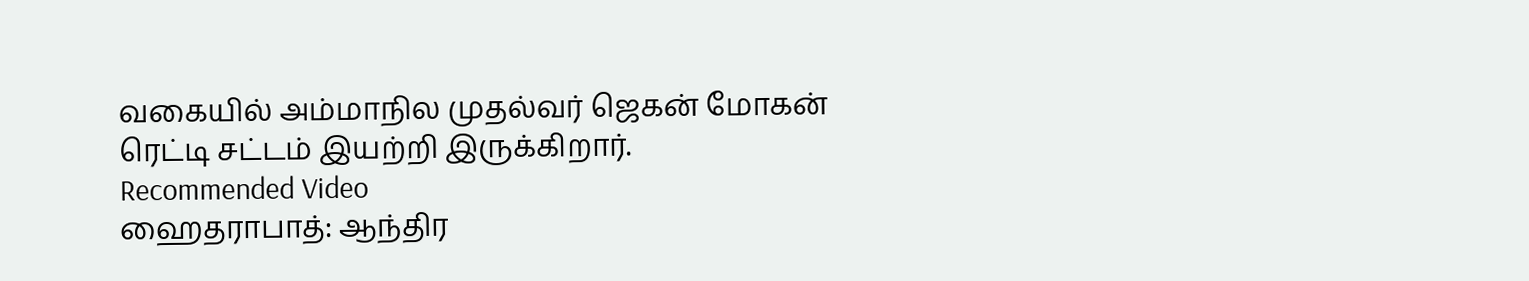வகையில் அம்மாநில முதல்வர் ஜெகன் மோகன் ரெட்டி சட்டம் இயற்றி இருக்கிறார்.
Recommended Video
ஹைதராபாத்: ஆந்திர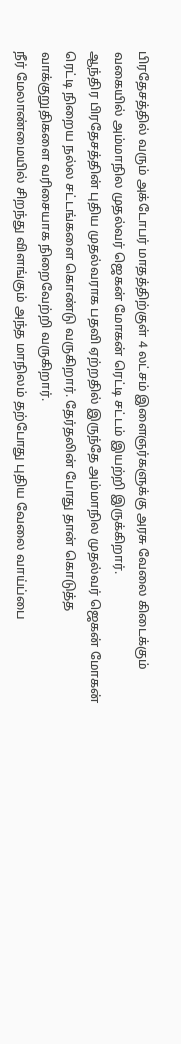பிரதேசத்தில் வரும் அக்டோபர் மாதத்திற்குள் 4 லட்சம் இளைஞர்களுக்கு அரசு வேலை கிடைக்கும் வகையில் அம்மாநில முதல்வர் ஜெகன் மோகன் ரெட்டி சட்டம் இயற்றி இருக்கிறார்.
ஆந்திர பிரதேசத்தின் புதிய முதல்வராக பதவி ஏற்றதில் இருந்தே அம்மாநில முதல்வர் ஜெகன் மோகன் ரெட்டி நிறைய நல்ல சட்டங்களை கொண்டு வருகிறார். தேர்தலின் போது தான் கொடுத்த வாக்குறுதிகளை வரிசையாக நிறைவேற்றி வருகிறார்.
நீர் மேலாண்மையில் சிறந்து விளங்கும் அந்த மாநிலம் தற்போது புதிய வேலை வாய்ப்பை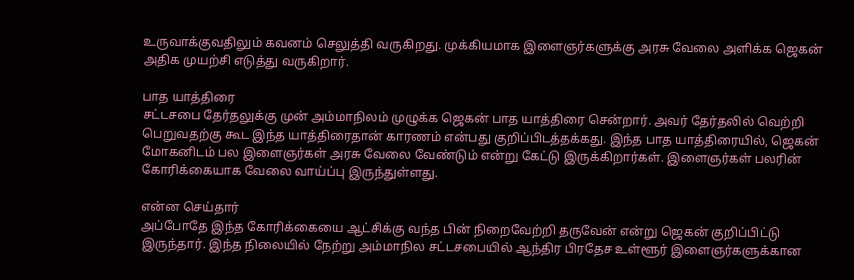உருவாக்குவதிலும் கவனம் செலுத்தி வருகிறது. முக்கியமாக இளைஞர்களுக்கு அரசு வேலை அளிக்க ஜெகன் அதிக முயற்சி எடுத்து வருகிறார்.

பாத யாத்திரை
சட்டசபை தேர்தலுக்கு முன் அம்மாநிலம் முழுக்க ஜெகன் பாத யாத்திரை சென்றார். அவர் தேர்தலில் வெற்றி பெறுவதற்கு கூட இந்த யாத்திரைதான் காரணம் என்பது குறிப்பிடத்தக்கது. இந்த பாத யாத்திரையில், ஜெகன் மோகனிடம் பல இளைஞர்கள் அரசு வேலை வேண்டும் என்று கேட்டு இருக்கிறார்கள். இளைஞர்கள் பலரின் கோரிக்கையாக வேலை வாய்ப்பு இருந்துள்ளது.

என்ன செய்தார்
அப்போதே இந்த கோரிக்கையை ஆட்சிக்கு வந்த பின் நிறைவேற்றி தருவேன் என்று ஜெகன் குறிப்பிட்டு இருந்தார். இந்த நிலையில் நேற்று அம்மாநில சட்டசபையில் ஆந்திர பிரதேச உள்ளூர் இளைஞர்களுக்கான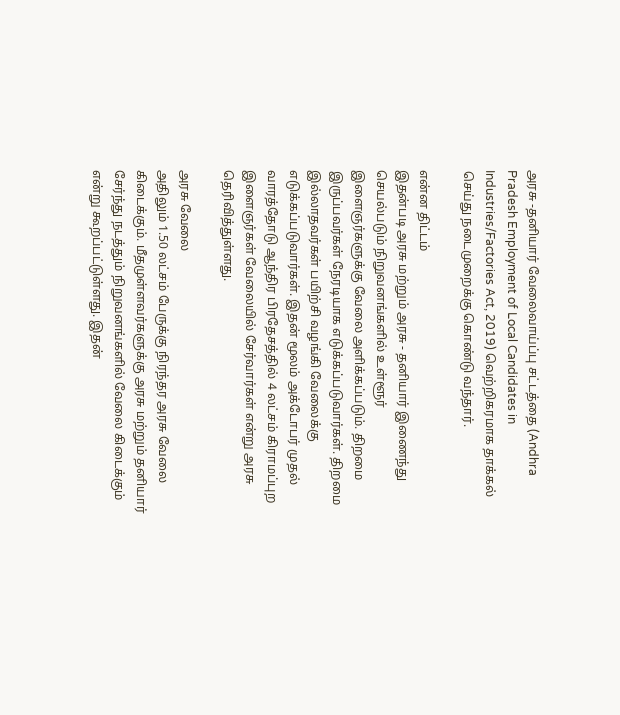அரசு -தனியார் வேலைவாய்ப்பு சட்டத்தை (Andhra Pradesh Employment of Local Candidates in Industries/Factories Act, 2019) வெற்றிகரமாக தாக்கல் செய்து நடைமுறைக்கு கொண்டு வந்தார்.

என்ன திட்டம்
இதன்படி அரசு மற்றும் அரசு - தனியார் இணைந்து செயல்படும் நிறுவனங்களில் உள்ளூர் இளைஞர்களுக்கு வேலை அளிக்கப்படும். திறமை இருப்பவர்கள் நேரடியாக எடுக்கப்படுவார்கள். திறமை இல்லாதவர்கள் பயிற்சி வழங்கி வேலைக்கு எடுக்கப்படுவார்கள். இதன் மூலம் அக்டோபர் முதல் வாரத்தோடு ஆந்திர பிரதேசத்தில் 4 லட்சம் கிராமப்புற இளைஞர்கள் வேலையில் சேர்வார்கள் என்று அரசு தெரிவித்துள்ளது.

அரசு வேலை
அதிலும் 1.50 லட்சம் பேருக்கு நிரந்தர அரசு வேலை கிடைக்கும். மீதமுள்ளவர்களுக்கு அரசு மற்றும் தனியார் சேர்ந்து நடத்தும் நிறுவனங்களில் வேலை கிடைக்கும் என்று கூறப்பட்டுள்ளது. இதன்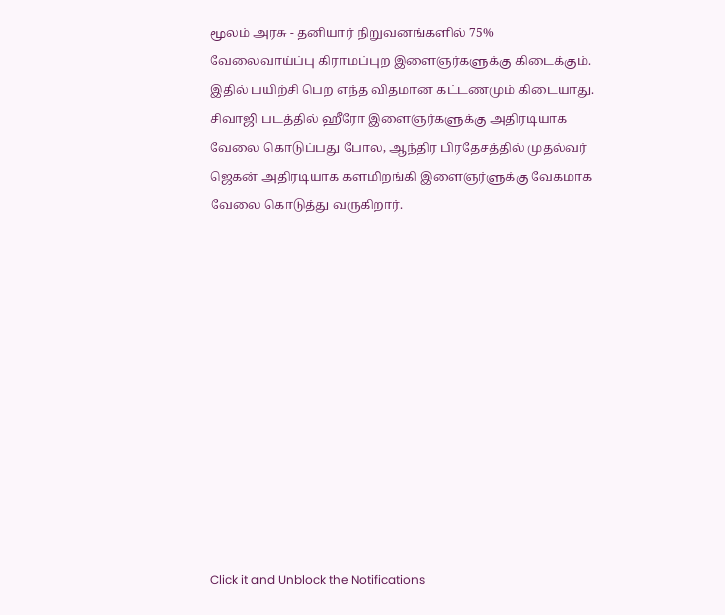மூலம் அரசு - தனியார் நிறுவனங்களில் 75% வேலைவாய்ப்பு கிராமப்புற இளைஞர்களுக்கு கிடைக்கும். இதில் பயிற்சி பெற எந்த விதமான கட்டணமும் கிடையாது. சிவாஜி படத்தில் ஹீரோ இளைஞர்களுக்கு அதிரடியாக வேலை கொடுப்பது போல, ஆந்திர பிரதேசத்தில் முதல்வர் ஜெகன் அதிரடியாக களமிறங்கி இளைஞர்ளுக்கு வேகமாக வேலை கொடுத்து வருகிறார்.












Click it and Unblock the Notifications